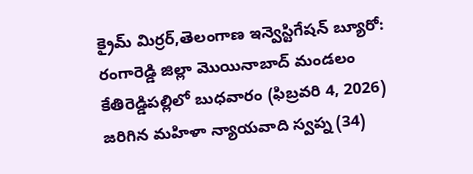క్రైమ్ మిర్రర్,తెలంగాణ ఇన్వెస్టిగేషన్ బ్యూరో: రంగారెడ్డి జిల్లా మొయినాబాద్ మండలం కేతిరెడ్డిపల్లిలో బుధవారం (ఫిబ్రవరి 4, 2026) జరిగిన మహిళా న్యాయవాది స్వప్న (34)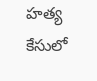హత్య కేసులో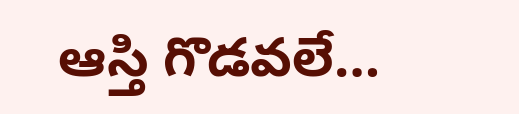ఆస్తి గొడవలే…